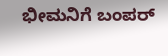ಭೀಮನಿಗೆ ಬಂಪರ್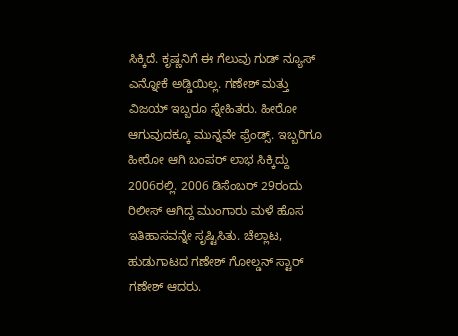ಸಿಕ್ಕಿದೆ. ಕೃಷ್ಣನಿಗೆ ಈ ಗೆಲುವು ಗುಡ್ ನ್ಯೂಸ್ ಎನ್ನೋಕೆ ಅಡ್ಡಿಯಿಲ್ಲ. ಗಣೇಶ್ ಮತ್ತು ವಿಜಯ್ ಇಬ್ಬರೂ ಸ್ನೇಹಿತರು. ಹೀರೋ ಆಗುವುದಕ್ಕೂ ಮುನ್ನವೇ ಫ್ರೆಂಡ್ಸ್. ಇಬ್ಬರಿಗೂ ಹೀರೋ ಆಗಿ ಬಂಪರ್ ಲಾಭ ಸಿಕ್ಕಿದ್ದು 2006ರಲ್ಲಿ. 2006 ಡಿಸೆಂಬರ್ 29ರಂದು ರಿಲೀಸ್ ಆಗಿದ್ದ ಮುಂಗಾರು ಮಳೆ ಹೊಸ ಇತಿಹಾಸವನ್ನೇ ಸೃಷ್ಟಿಸಿತು. ಚೆಲ್ಲಾಟ, ಹುಡುಗಾಟದ ಗಣೇಶ್ ಗೋಲ್ಡನ್ ಸ್ಟಾರ್ ಗಣೇಶ್ ಆದರು.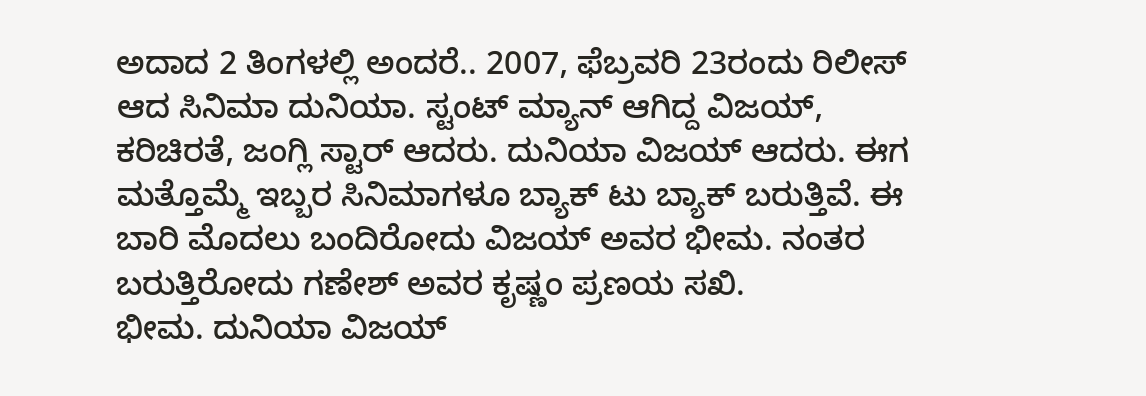ಅದಾದ 2 ತಿಂಗಳಲ್ಲಿ ಅಂದರೆ.. 2007, ಫೆಬ್ರವರಿ 23ರಂದು ರಿಲೀಸ್ ಆದ ಸಿನಿಮಾ ದುನಿಯಾ. ಸ್ಟಂಟ್ ಮ್ಯಾನ್ ಆಗಿದ್ದ ವಿಜಯ್, ಕರಿಚಿರತೆ, ಜಂಗ್ಲಿ ಸ್ಟಾರ್ ಆದರು. ದುನಿಯಾ ವಿಜಯ್ ಆದರು. ಈಗ ಮತ್ತೊಮ್ಮೆ ಇಬ್ಬರ ಸಿನಿಮಾಗಳೂ ಬ್ಯಾಕ್ ಟು ಬ್ಯಾಕ್ ಬರುತ್ತಿವೆ. ಈ ಬಾರಿ ಮೊದಲು ಬಂದಿರೋದು ವಿಜಯ್ ಅವರ ಭೀಮ. ನಂತರ ಬರುತ್ತಿರೋದು ಗಣೇಶ್ ಅವರ ಕೃಷ್ಣಂ ಪ್ರಣಯ ಸಖಿ.
ಭೀಮ. ದುನಿಯಾ ವಿಜಯ್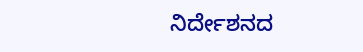ನಿರ್ದೇಶನದ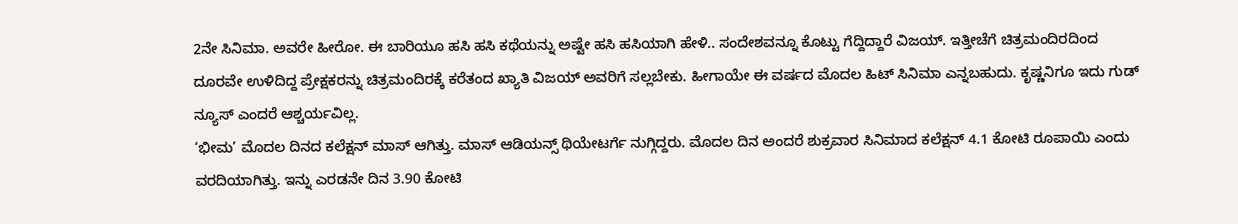2ನೇ ಸಿನಿಮಾ. ಅವರೇ ಹೀರೋ. ಈ ಬಾರಿಯೂ ಹಸಿ ಹಸಿ ಕಥೆಯನ್ನು ಅಷ್ಟೇ ಹಸಿ ಹಸಿಯಾಗಿ ಹೇಳಿ.. ಸಂದೇಶವನ್ನೂ ಕೊಟ್ಟು ಗೆದ್ದಿದ್ದಾರೆ ವಿಜಯ್. ಇತ್ತೀಚೆಗೆ ಚಿತ್ರಮಂದಿರದಿಂದ ದೂರವೇ ಉಳಿದಿದ್ದ ಪ್ರೇಕ್ಷಕರನ್ನು ಚಿತ್ರಮಂದಿರಕ್ಕೆ ಕರೆತಂದ ಖ್ಯಾತಿ ವಿಜಯ್ ಅವರಿಗೆ ಸಲ್ಲಬೇಕು. ಹೀಗಾಯೇ ಈ ವರ್ಷದ ಮೊದಲ ಹಿಟ್ ಸಿನಿಮಾ ಎನ್ನಬಹುದು. ಕೃಷ್ಣನಿಗೂ ಇದು ಗುಡ್ ನ್ಯೂಸ್ ಎಂದರೆ ಆಶ್ಚರ್ಯವಿಲ್ಲ.
‘ಭೀಮ’ ಮೊದಲ ದಿನದ ಕಲೆಕ್ಷನ್ ಮಾಸ್ ಆಗಿತ್ತು. ಮಾಸ್ ಆಡಿಯನ್ಸ್ ಥಿಯೇಟರ್ಗೆ ನುಗ್ಗಿದ್ದರು. ಮೊದಲ ದಿನ ಅಂದರೆ ಶುಕ್ರವಾರ ಸಿನಿಮಾದ ಕಲೆಕ್ಷನ್ 4.1 ಕೋಟಿ ರೂಪಾಯಿ ಎಂದು ವರದಿಯಾಗಿತ್ತು. ಇನ್ನು ಎರಡನೇ ದಿನ 3.90 ಕೋಟಿ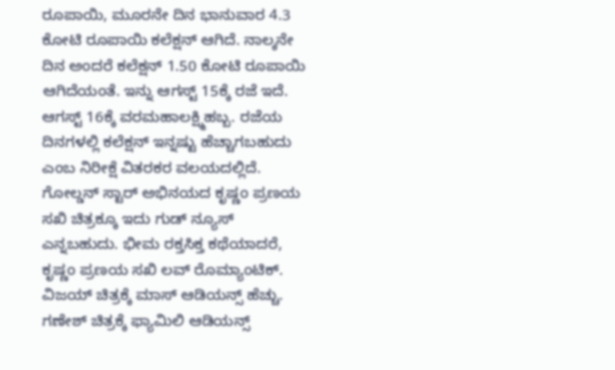ರೂಪಾಯಿ, ಮೂರನೇ ದಿನ ಭಾನುವಾರ 4.3 ಕೋಟಿ ರೂಪಾಯಿ ಕಲೆಕ್ಷನ್ ಆಗಿದೆ. ನಾಲ್ಕನೇ ದಿನ ಅಂದರೆ ಕಲೆಕ್ಷನ್ 1.50 ಕೋಟಿ ರೂಪಾಯಿ ಆಗಿದೆಯಂತೆ. ಇನ್ನು ಆಗಸ್ಟ್ 15ಕ್ಕೆ ರಜೆ ಇದೆ. ಆಗಸ್ಟ್ 16ಕ್ಕೆ ವರಮಹಾಲಕ್ಷ್ಮಿಹಬ್ಬ. ರಜೆಯ ದಿನಗಳಲ್ಲಿ ಕಲೆಕ್ಷನ್ ಇನ್ನಷ್ಟು ಹೆಚ್ಚಾಗಬಹುದು ಎಂಬ ನಿರೀಕ್ಷೆ ವಿತರಕರ ವಲಯದಲ್ಲಿದೆ.
ಗೋಲ್ಡನ್ ಸ್ಟಾರ್ ಅಭಿನಯದ ಕೃಷ್ಣಂ ಪ್ರಣಯ ಸಖಿ ಚಿತ್ರಕ್ಕೂ ಇದು ಗುಡ್ ನ್ಯೂಸ್ ಎನ್ನಬಹುದು. ಭೀಮ ರಕ್ತಸಿಕ್ತ ಕಥೆಯಾದರೆ, ಕೃಷ್ಣಂ ಪ್ರಣಯ ಸಖಿ ಲವ್ ರೊಮ್ಯಾಂಟಿಕ್. ವಿಜಯ್ ಚಿತ್ರಕ್ಕೆ ಮಾಸ್ ಆಡಿಯನ್ಸ್ ಹೆಚ್ಚು. ಗಣೇಶ್ ಚಿತ್ರಕ್ಕೆ ಫ್ಯಾಮಿಲಿ ಆಡಿಯನ್ಸ್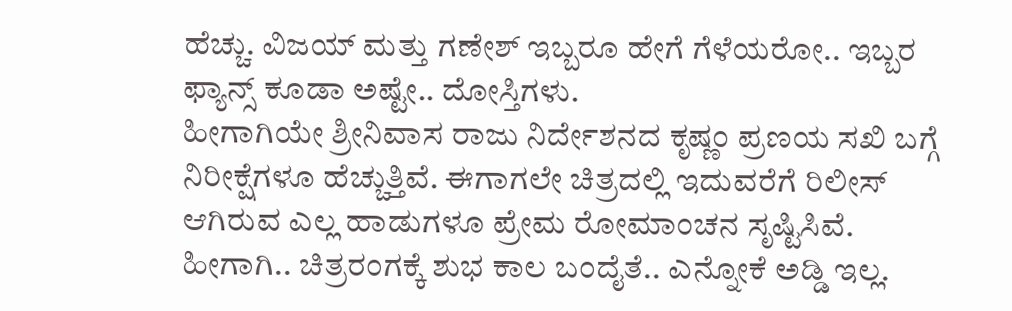ಹೆಚ್ಚು. ವಿಜಯ್ ಮತ್ತು ಗಣೇಶ್ ಇಬ್ಬರೂ ಹೇಗೆ ಗೆಳೆಯರೋ.. ಇಬ್ಬರ ಫ್ಯಾನ್ಸ್ ಕೂಡಾ ಅಷ್ಟೇ.. ದೋಸ್ತಿಗಳು.
ಹೀಗಾಗಿಯೇ ಶ್ರೀನಿವಾಸ ರಾಜು ನಿರ್ದೇಶನದ ಕೃಷ್ಣಂ ಪ್ರಣಯ ಸಖಿ ಬಗ್ಗೆ ನಿರೀಕ್ಷೆಗಳೂ ಹೆಚ್ಚುತ್ತಿವೆ. ಈಗಾಗಲೇ ಚಿತ್ರದಲ್ಲಿ ಇದುವರೆಗೆ ರಿಲೀಸ್ ಆಗಿರುವ ಎಲ್ಲ ಹಾಡುಗಳೂ ಪ್ರೇಮ ರೋಮಾಂಚನ ಸೃಷ್ಟಿಸಿವೆ. ಹೀಗಾಗಿ.. ಚಿತ್ರರಂಗಕ್ಕೆ ಶುಭ ಕಾಲ ಬಂದೈತೆ.. ಎನ್ನೋಕೆ ಅಡ್ಡಿ ಇಲ್ಲ.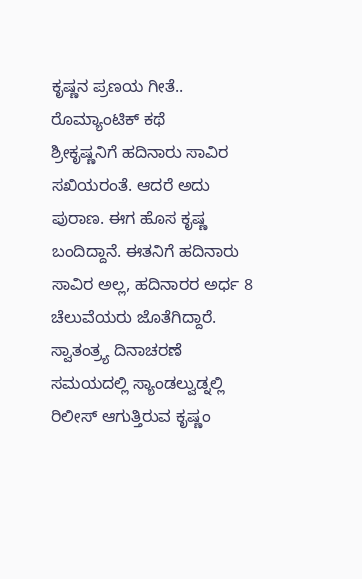ಕೃಷ್ಣನ ಪ್ರಣಯ ಗೀತೆ.. ರೊಮ್ಯಾಂಟಿಕ್ ಕಥೆ
ಶ್ರೀಕೃಷ್ಣನಿಗೆ ಹದಿನಾರು ಸಾವಿರ ಸಖಿಯರಂತೆ. ಆದರೆ ಅದು ಪುರಾಣ. ಈಗ ಹೊಸ ಕೃಷ್ಣ ಬಂದಿದ್ದಾನೆ. ಈತನಿಗೆ ಹದಿನಾರು ಸಾವಿರ ಅಲ್ಲ, ಹದಿನಾರರ ಅರ್ಧ 8 ಚೆಲುವೆಯರು ಜೊತೆಗಿದ್ದಾರೆ. ಸ್ವಾತಂತ್ರ್ಯ ದಿನಾಚರಣೆ ಸಮಯದಲ್ಲಿ ಸ್ಯಾಂಡಲ್ವುಡ್ನಲ್ಲಿ ರಿಲೀಸ್ ಆಗುತ್ತಿರುವ ಕೃಷ್ಣಂ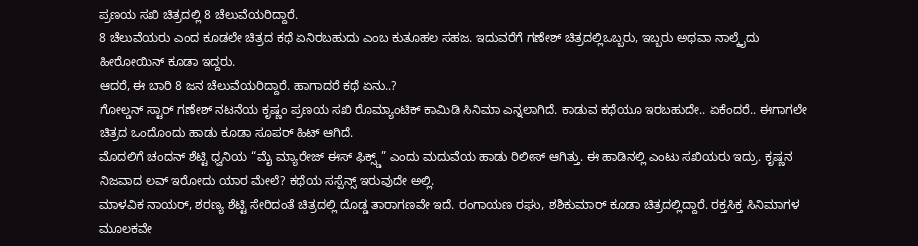ಪ್ರಣಯ ಸಖಿ ಚಿತ್ರದಲ್ಲಿ 8 ಚೆಲುವೆಯರಿದ್ದಾರೆ.
8 ಚೆಲುವೆಯರು ಎಂದ ಕೂಡಲೇ ಚಿತ್ರದ ಕಥೆ ಏನಿರಬಹುದು ಎಂಬ ಕುತೂಹಲ ಸಹಜ. ಇದುವರೆಗೆ ಗಣೇಶ್ ಚಿತ್ರದಲ್ಲಿಒಬ್ಬರು, ಇಬ್ಬರು ಅಥವಾ ನಾಲ್ಕೈದು ಹೀರೋಯಿನ್ ಕೂಡಾ ಇದ್ದರು.
ಆದರೆ, ಈ ಬಾರಿ 8 ಜನ ಚೆಲುವೆಯರಿದ್ದಾರೆ. ಹಾಗಾದರೆ ಕಥೆ ಏನು..?
ಗೋಲ್ಡನ್ ಸ್ಟಾರ್ ಗಣೇಶ್ ನಟನೆಯ ಕೃಷ್ಣಂ ಪ್ರಣಯ ಸಖಿ ರೊಮ್ಯಾಂಟಿಕ್ ಕಾಮಿಡಿ ಸಿನಿಮಾ ಎನ್ನಲಾಗಿದೆ. ಕಾಡುವ ಕಥೆಯೂ ಇರಬಹುದೇ.. ಏಕೆಂದರೆ.. ಈಗಾಗಲೇ ಚಿತ್ರದ ಒಂದೊಂದು ಹಾಡು ಕೂಡಾ ಸೂಪರ್ ಹಿಟ್ ಆಗಿದೆ.
ಮೊದಲಿಗೆ ಚಂದನ್ ಶೆಟ್ಟಿ ಧ್ವನಿಯ “ಮೈ ಮ್ಯಾರೇಜ್ ಈಸ್ ಫಿಕ್ಸ್ಡ್” ಎಂದು ಮದುವೆಯ ಹಾಡು ರಿಲೀಸ್ ಆಗಿತ್ತು. ಈ ಹಾಡಿನಲ್ಲಿ ಎಂಟು ಸಖಿಯರು ಇದ್ರು. ಕೃಷ್ಣನ ನಿಜವಾದ ಲವ್ ಇರೋದು ಯಾರ ಮೇಲೆ? ಕಥೆಯ ಸಸ್ಪೆನ್ಸ್ ಇರುವುದೇ ಅಲ್ಲಿ.
ಮಾಳವಿಕ ನಾಯರ್, ಶರಣ್ಯ ಶೆಟ್ಟಿ ಸೇರಿದಂತೆ ಚಿತ್ರದಲ್ಲಿ ದೊಡ್ಡ ತಾರಾಗಣವೇ ಇದೆ. ರಂಗಾಯಣ ರಘು, ಶಶಿಕುಮಾರ್ ಕೂಡಾ ಚಿತ್ರದಲ್ಲಿದ್ದಾರೆ. ರಕ್ತಸಿಕ್ತ ಸಿನಿಮಾಗಳ ಮೂಲಕವೇ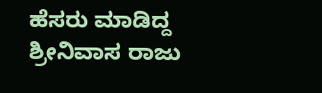ಹೆಸರು ಮಾಡಿದ್ದ ಶ್ರೀನಿವಾಸ ರಾಜು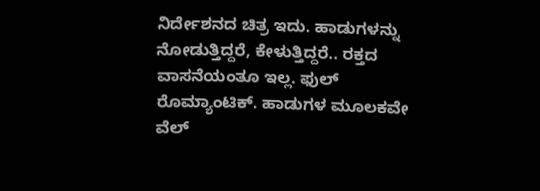ನಿರ್ದೇಶನದ ಚಿತ್ರ ಇದು. ಹಾಡುಗಳನ್ನು ನೋಡುತ್ತಿದ್ದರೆ, ಕೇಳುತ್ತಿದ್ದರೆ.. ರಕ್ತದ ವಾಸನೆಯಂತೂ ಇಲ್ಲ. ಫುಲ್ ರೊಮ್ಯಾಂಟಿಕ್. ಹಾಡುಗಳ ಮೂಲಕವೇ ವೆಲ್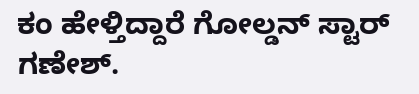ಕಂ ಹೇಳ್ತಿದ್ದಾರೆ ಗೋಲ್ಡನ್ ಸ್ಟಾರ್ ಗಣೇಶ್.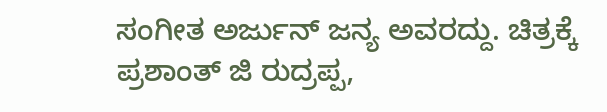ಸಂಗೀತ ಅರ್ಜುನ್ ಜನ್ಯ ಅವರದ್ದು. ಚಿತ್ರಕ್ಕೆ ಪ್ರಶಾಂತ್ ಜಿ ರುದ್ರಪ್ಪ,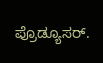ಪ್ರೊಡ್ಯೂಸರ್.